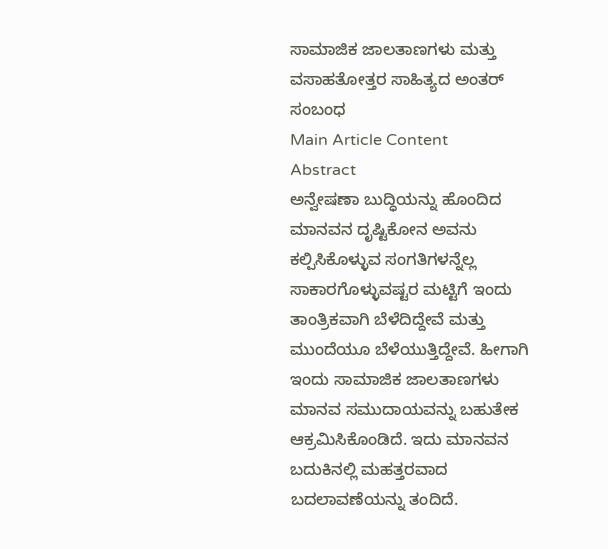ಸಾಮಾಜಿಕ ಜಾಲತಾಣಗಳು ಮತ್ತು ವಸಾಹತೋತ್ತರ ಸಾಹಿತ್ಯದ ಅಂತರ್ ಸಂಬಂಧ
Main Article Content
Abstract
ಅನ್ವೇಷಣಾ ಬುದ್ಧಿಯನ್ನು ಹೊಂದಿದ ಮಾನವನ ದೃಷ್ಟಿಕೋನ ಅವನು ಕಲ್ಪಿಸಿಕೊಳ್ಳುವ ಸಂಗತಿಗಳನ್ನೆಲ್ಲ ಸಾಕಾರಗೊಳ್ಳುವಷ್ಟರ ಮಟ್ಟಿಗೆ ಇಂದು ತಾಂತ್ರಿಕವಾಗಿ ಬೆಳೆದಿದ್ದೇವೆ ಮತ್ತು ಮುಂದೆಯೂ ಬೆಳೆಯುತ್ತಿದ್ದೇವೆ. ಹೀಗಾಗಿ ಇಂದು ಸಾಮಾಜಿಕ ಜಾಲತಾಣಗಳು ಮಾನವ ಸಮುದಾಯವನ್ನು ಬಹುತೇಕ ಆಕ್ರಮಿಸಿಕೊಂಡಿದೆ. ಇದು ಮಾನವನ ಬದುಕಿನಲ್ಲಿ ಮಹತ್ತರವಾದ ಬದಲಾವಣೆಯನ್ನು ತಂದಿದೆ.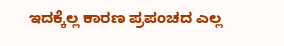ಇದಕ್ಕೆಲ್ಲ ಕಾರಣ ಪ್ರಪಂಚದ ಎಲ್ಲ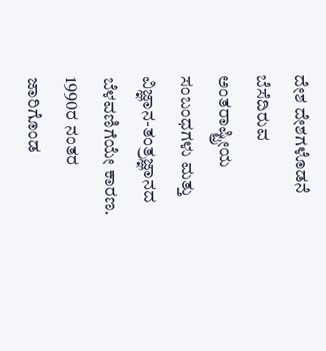ದೇಶ ದೇಶಗಳೊಡನೆ ಬೆಸೆದಿರುವ ಅಂತರಾಷ್ಟ್ರೀಯ ಸಂಬಂಧಗಳು ಮತ್ತು ವಿಜ್ಞಾನ-ತಂತ್ರಜ್ಞಾನದ ಬೆಳವಣಿಗೆಯೇ ಕಾರಣ. 1990ರ ನಂತರ ಜಾರಿಗೊಂಡ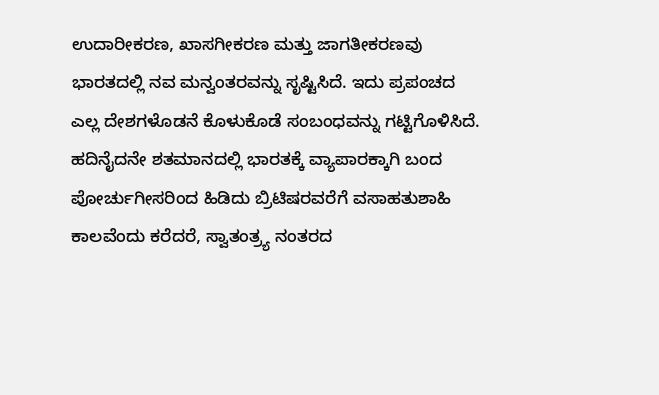ಉದಾರೀಕರಣ, ಖಾಸಗೀಕರಣ ಮತ್ತು ಜಾಗತೀಕರಣವು ಭಾರತದಲ್ಲಿ ನವ ಮನ್ವಂತರವನ್ನು ಸೃಷ್ಟಿಸಿದೆ. ಇದು ಪ್ರಪಂಚದ ಎಲ್ಲ ದೇಶಗಳೊಡನೆ ಕೊಳುಕೊಡೆ ಸಂಬಂಧವನ್ನು ಗಟ್ಟಿಗೊಳಿಸಿದೆ.
ಹದಿನೈದನೇ ಶತಮಾನದಲ್ಲಿ ಭಾರತಕ್ಕೆ ವ್ಯಾಪಾರಕ್ಕಾಗಿ ಬಂದ ಪೋರ್ಚುಗೀಸರಿಂದ ಹಿಡಿದು ಬ್ರಿಟಿಷರವರೆಗೆ ವಸಾಹತುಶಾಹಿ ಕಾಲವೆಂದು ಕರೆದರೆ, ಸ್ವಾತಂತ್ರ್ಯ ನಂತರದ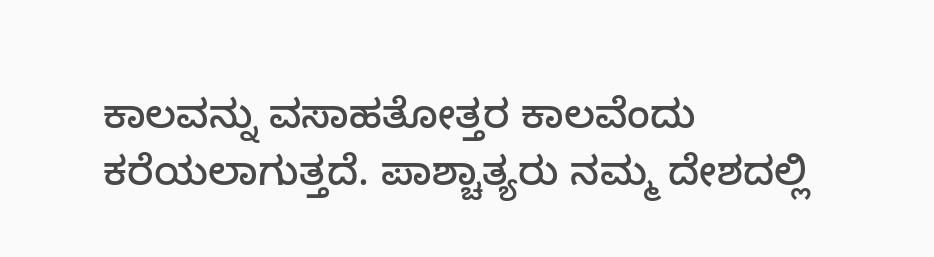ಕಾಲವನ್ನು ವಸಾಹತೋತ್ತರ ಕಾಲವೆಂದು ಕರೆಯಲಾಗುತ್ತದೆ. ಪಾಶ್ಚಾತ್ಯರು ನಮ್ಮ ದೇಶದಲ್ಲಿ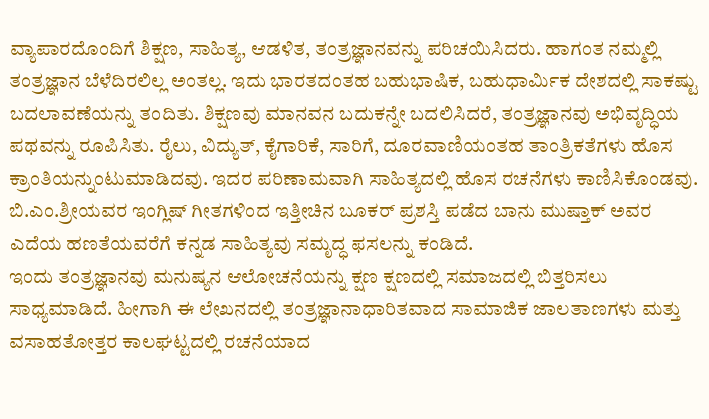ವ್ಯಾಪಾರದೊಂದಿಗೆ ಶಿಕ್ಷಣ, ಸಾಹಿತ್ಯ, ಆಡಳಿತ, ತಂತ್ರಜ್ಞಾನವನ್ನು ಪರಿಚಯಿಸಿದರು. ಹಾಗಂತ ನಮ್ಮಲ್ಲಿ ತಂತ್ರಜ್ಞಾನ ಬೆಳೆದಿರಲಿಲ್ಲ ಅಂತಲ್ಲ. ಇದು ಭಾರತದಂತಹ ಬಹುಭಾಷಿಕ, ಬಹುಧಾರ್ಮಿಕ ದೇಶದಲ್ಲಿ ಸಾಕಷ್ಟು ಬದಲಾವಣೆಯನ್ನು ತಂದಿತು. ಶಿಕ್ಷಣವು ಮಾನವನ ಬದುಕನ್ನೇ ಬದಲಿಸಿದರೆ, ತಂತ್ರಜ್ಞಾನವು ಅಭಿವೃದ್ಧಿಯ ಪಥವನ್ನು ರೂಪಿಸಿತು. ರೈಲು, ವಿದ್ಯುತ್, ಕೈಗಾರಿಕೆ, ಸಾರಿಗೆ, ದೂರವಾಣಿಯಂತಹ ತಾಂತ್ರಿಕತೆಗಳು ಹೊಸ ಕ್ರಾಂತಿಯನ್ನುಂಟುಮಾಡಿದವು. ಇದರ ಪರಿಣಾಮವಾಗಿ ಸಾಹಿತ್ಯದಲ್ಲಿ ಹೊಸ ರಚನೆಗಳು ಕಾಣಿಸಿಕೊಂಡವು. ಬಿ.ಎಂ.ಶ್ರೀಯವರ ಇಂಗ್ಲಿಷ್ ಗೀತಗಳಿಂದ ಇತ್ತೀಚಿನ ಬೂಕರ್ ಪ್ರಶಸ್ತಿ ಪಡೆದ ಬಾನು ಮುಷ್ತಾಕ್ ಅವರ ಎದೆಯ ಹಣತೆಯವರೆಗೆ ಕನ್ನಡ ಸಾಹಿತ್ಯವು ಸಮೃದ್ಧ ಫಸಲನ್ನು ಕಂಡಿದೆ.
ಇಂದು ತಂತ್ರಜ್ಞಾನವು ಮನುಷ್ಯನ ಆಲೋಚನೆಯನ್ನು ಕ್ಷಣ ಕ್ಷಣದಲ್ಲಿ ಸಮಾಜದಲ್ಲಿ ಬಿತ್ತರಿಸಲು ಸಾಧ್ಯಮಾಡಿದೆ. ಹೀಗಾಗಿ ಈ ಲೇಖನದಲ್ಲಿ ತಂತ್ರಜ್ಞಾನಾಧಾರಿತವಾದ ಸಾಮಾಜಿಕ ಜಾಲತಾಣಗಳು ಮತ್ತು ವಸಾಹತೋತ್ತರ ಕಾಲಘಟ್ಟದಲ್ಲಿ ರಚನೆಯಾದ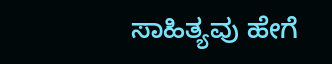ಸಾಹಿತ್ಯವು ಹೇಗೆ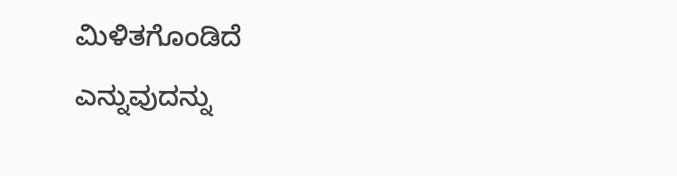ಮಿಳಿತಗೊಂಡಿದೆ ಎನ್ನುವುದನ್ನು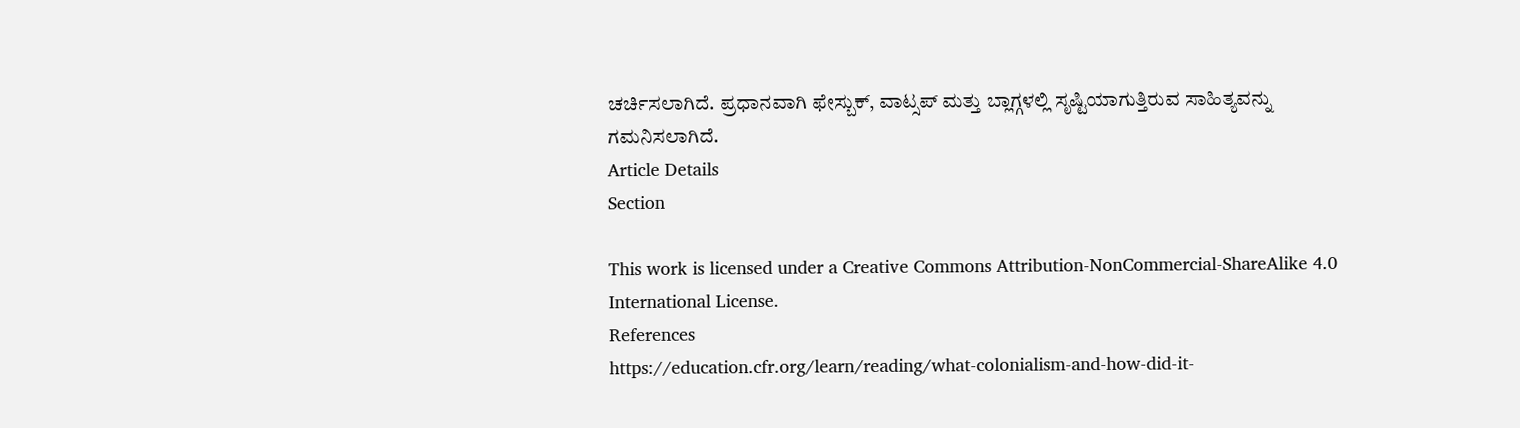ಚರ್ಚಿಸಲಾಗಿದೆ. ಪ್ರಧಾನವಾಗಿ ಫೇಸ್ಬುಕ್, ವಾಟ್ಸಪ್ ಮತ್ತು ಬ್ಲಾಗ್ಗಳಲ್ಲಿ ಸೃಷ್ಟಿಯಾಗುತ್ತಿರುವ ಸಾಹಿತ್ಯವನ್ನು ಗಮನಿಸಲಾಗಿದೆ.
Article Details
Section

This work is licensed under a Creative Commons Attribution-NonCommercial-ShareAlike 4.0 International License.
References
https://education.cfr.org/learn/reading/what-colonialism-and-how-did-it-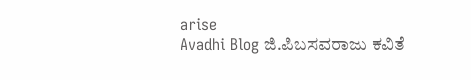arise
Avadhi Blog ಜಿ.ಪಿಬಸವರಾಜು ಕವಿತೆ